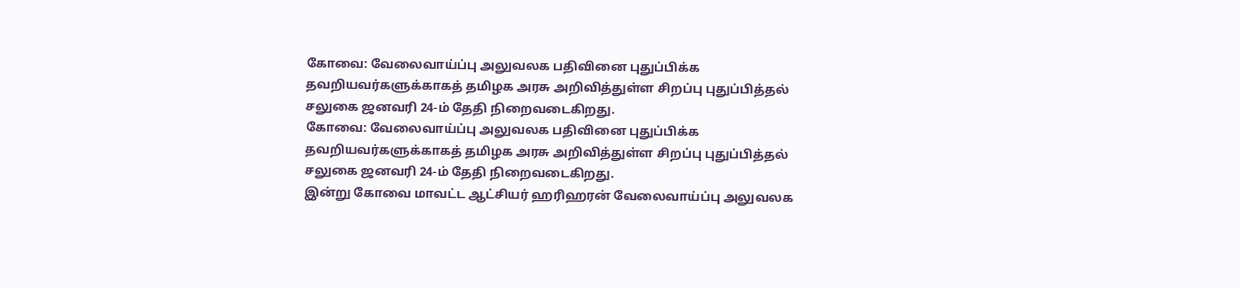கோவை: வேலைவாய்ப்பு அலுவலக பதிவினை புதுப்பிக்க தவறியவர்களுக்காகத் தமிழக அரசு அறிவித்துள்ள சிறப்பு புதுப்பித்தல் சலுகை ஜனவரி 24-ம் தேதி நிறைவடைகிறது.
கோவை: வேலைவாய்ப்பு அலுவலக பதிவினை புதுப்பிக்க தவறியவர்களுக்காகத் தமிழக அரசு அறிவித்துள்ள சிறப்பு புதுப்பித்தல் சலுகை ஜனவரி 24-ம் தேதி நிறைவடைகிறது.
இன்று கோவை மாவட்ட ஆட்சியர் ஹரிஹரன் வேலைவாய்ப்பு அலுவலக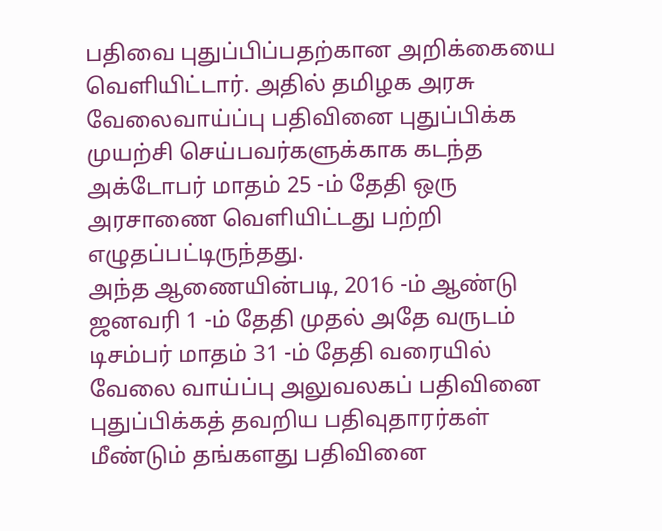பதிவை புதுப்பிப்பதற்கான அறிக்கையை வெளியிட்டார். அதில் தமிழக அரசு வேலைவாய்ப்பு பதிவினை புதுப்பிக்க முயற்சி செய்பவர்களுக்காக கடந்த அக்டோபர் மாதம் 25 -ம் தேதி ஒரு அரசாணை வெளியிட்டது பற்றி எழுதப்பட்டிருந்தது.
அந்த ஆணையின்படி, 2016 -ம் ஆண்டு ஜனவரி 1 -ம் தேதி முதல் அதே வருடம் டிசம்பர் மாதம் 31 -ம் தேதி வரையில் வேலை வாய்ப்பு அலுவலகப் பதிவினை புதுப்பிக்கத் தவறிய பதிவுதாரர்கள் மீண்டும் தங்களது பதிவினை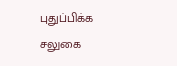புதுப்பிக்க சலுகை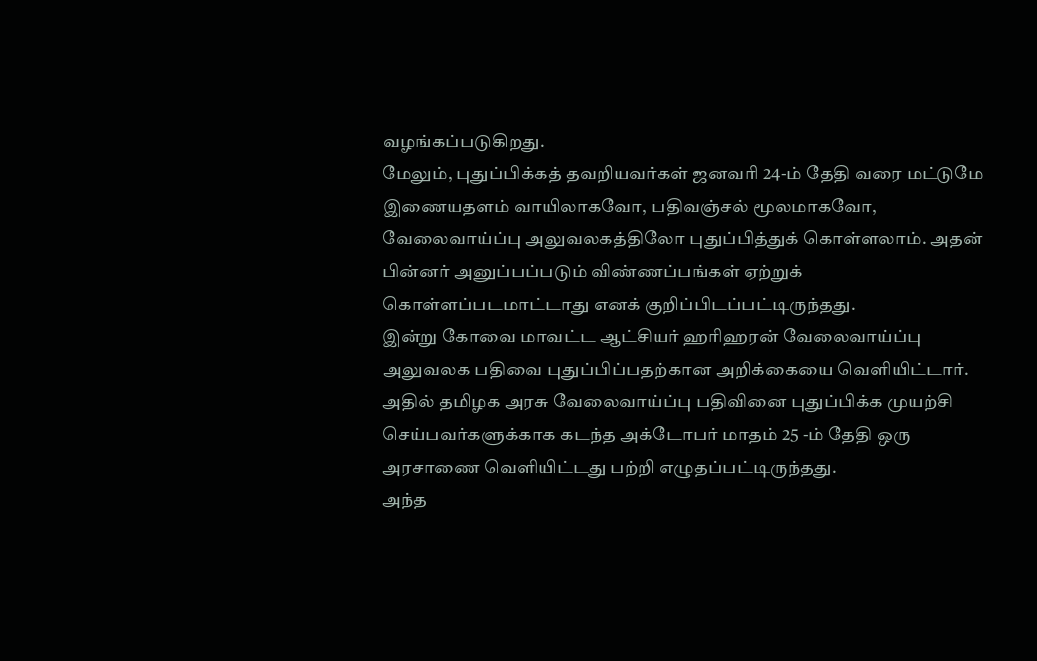வழங்கப்படுகிறது.
மேலும், புதுப்பிக்கத் தவறியவர்கள் ஜனவரி 24-ம் தேதி வரை மட்டுமே இணையதளம் வாயிலாகவோ, பதிவஞ்சல் மூலமாகவோ, வேலைவாய்ப்பு அலுவலகத்திலோ புதுப்பித்துக் கொள்ளலாம். அதன் பின்னர் அனுப்பப்படும் விண்ணப்பங்கள் ஏற்றுக் கொள்ளப்படமாட்டாது எனக் குறிப்பிடப்பட்டிருந்தது.
இன்று கோவை மாவட்ட ஆட்சியர் ஹரிஹரன் வேலைவாய்ப்பு அலுவலக பதிவை புதுப்பிப்பதற்கான அறிக்கையை வெளியிட்டார். அதில் தமிழக அரசு வேலைவாய்ப்பு பதிவினை புதுப்பிக்க முயற்சி செய்பவர்களுக்காக கடந்த அக்டோபர் மாதம் 25 -ம் தேதி ஒரு அரசாணை வெளியிட்டது பற்றி எழுதப்பட்டிருந்தது.
அந்த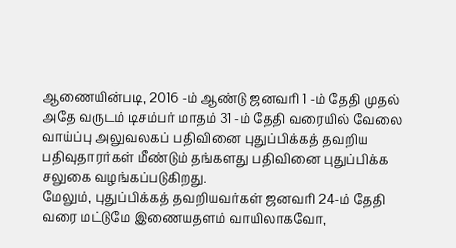ஆணையின்படி, 2016 -ம் ஆண்டு ஜனவரி 1 -ம் தேதி முதல் அதே வருடம் டிசம்பர் மாதம் 31 -ம் தேதி வரையில் வேலை வாய்ப்பு அலுவலகப் பதிவினை புதுப்பிக்கத் தவறிய பதிவுதாரர்கள் மீண்டும் தங்களது பதிவினை புதுப்பிக்க சலுகை வழங்கப்படுகிறது.
மேலும், புதுப்பிக்கத் தவறியவர்கள் ஜனவரி 24-ம் தேதி வரை மட்டுமே இணையதளம் வாயிலாகவோ,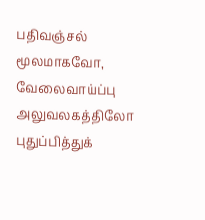பதிவஞ்சல் மூலமாகவோ, வேலைவாய்ப்பு அலுவலகத்திலோ புதுப்பித்துக்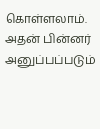கொள்ளலாம். அதன் பின்னர் அனுப்பப்படும்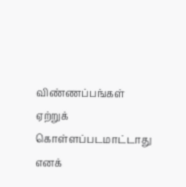விண்ணப்பங்கள் ஏற்றுக் கொள்ளப்படமாட்டாது எனக்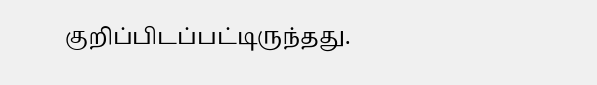குறிப்பிடப்பட்டிருந்தது.